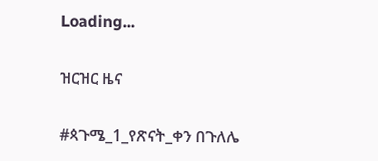Loading...

ዝርዝር ዜና

#ጳጉሜ_1_የጽናት_ቀን በጉለሌ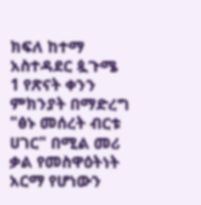ክፍለ ከተማ አስተዳደር ጷጉሜ 1 የጽናት ቀንን ምክንያት በማድረግ "ፅኑ መሰረት ብርቱ ሀገር" በሚል መሪ ቃል የመስዋዕትነት አርማ የሆነውን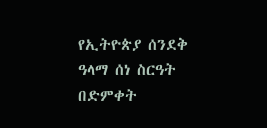የኢትዮጵያ ሰንደቅ ዓላማ ሰነ ስርዓት በድምቀት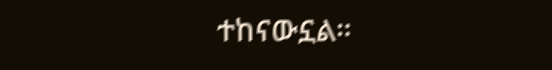ተከናውኗል።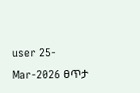user 25-Mar-2026 ፀጥታ